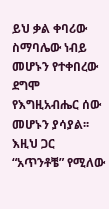ይህ ቃል ቀባሪው ስማባሌው ነብይ መሆኑን የተቀበረው ደግሞ የእግዚአብሔር ሰው መሆኑን ያሳያል፡፡
እዚህ ጋር “አጥንቶቼ” የሚለው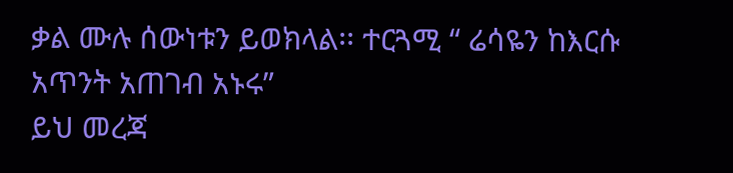ቃል ሙሉ ሰውነቱን ይወክላል፡፡ ተርጓሚ “ ሬሳዬን ከእርሱ አጥንት አጠገብ አኑሩ”
ይህ መረጃ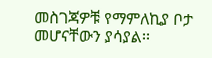መስገጃዎቹ የማምለኪያ ቦታ መሆናቸውን ያሳያል፡፡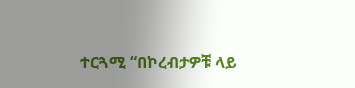ተርጓሚ “በኮረብታዎቹ ላይ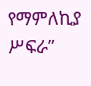የማምለኪያ ሥፍራ”